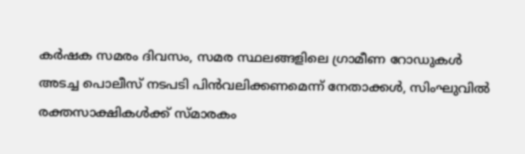കർഷക സമരം ദിവസം, സമര സ്ഥലങ്ങളിലെ ഗ്രാമീണ റോഡുകൾ അടച്ച പൊലീസ് നടപടി പിൻവലിക്കണമെന്ന് നേതാക്കൾ, സിംഘുവില്‍ രക്തസാക്ഷികള്‍ക്ക് സ്മാരകം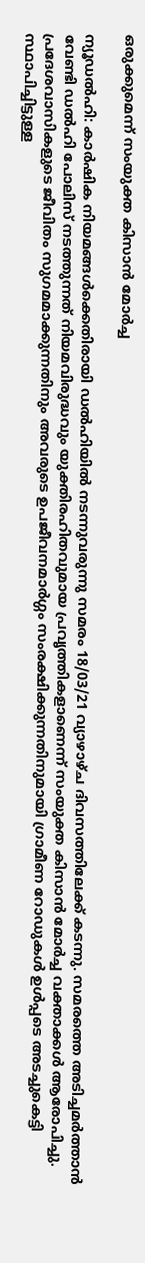ഒരുക്കുമെന്ന് സംയുക്ത കിസാന്‍ മോര്‍ച്ച

ന്യൂഡല്‍ഹി: കാർഷിക നിയമങ്ങൾക്കെതിരായി ഡൽഹിയിൽ നടന്നുവരുന്നു സമരം 18/03/21 വ്യാഴാഴ്ച ദിവസത്തിലേക്ക് കടന്നു. സമരത്തെ അടിച്ചമര്‍ത്താന്‍ വേണ്ടി ഡല്‍ഹി പോലിസ് നടത്തുന്നത് നിയമവിരുദ്ധവും യുക്തിരഹിതവുമായ പ്രവൃത്തികളാണെന്ന് സംയുക്ത കിസാന്‍ മോര്‍ച്ച വക്താക്കള്‍ ആരോപിച്ചു. പ്രദേശവാസികളുടെ ജീവിതം സുഗമമാക്കുന്നതിനും അവരുടെ ഉപജീവനമാര്‍ഗ്ഗം സംരക്ഷിക്കുന്നതിനുമായി ഗ്രാമീണ റോഡുകള്‍ ഉള്‍പ്പടെ അടച്ചുകെട്ടി സ്ഥാപിച്ചിട്ടുള്ള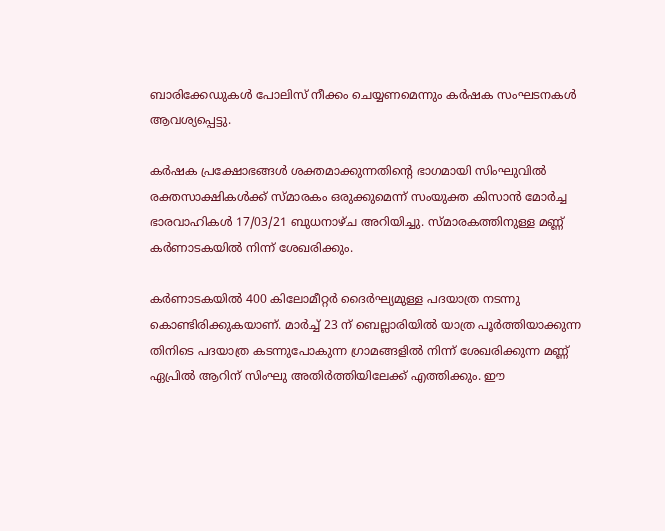ബാരിക്കേഡുകള്‍ പോലിസ് നീക്കം ചെയ്യണമെന്നും കര്‍ഷക സംഘടനകള്‍ ആവശ്യപ്പെട്ടു.

കര്‍ഷക പ്രക്ഷോഭങ്ങള്‍ ശക്തമാക്കുന്നതിന്റെ ഭാഗമായി സിംഘുവില്‍ രക്തസാക്ഷികള്‍ക്ക് സ്മാരകം ഒരുക്കുമെന്ന് സംയുക്ത കിസാന്‍ മോര്‍ച്ച ഭാരവാഹികള്‍ 17/03/21 ബുധനാഴ്ച അറിയിച്ചു. സ്മാരകത്തിനുള്ള മണ്ണ് കര്‍ണാടകയില്‍ നിന്ന് ശേഖരിക്കും.

കര്‍ണാടകയില്‍ 400 കിലോമീറ്റര്‍ ദൈര്‍ഘ്യമുള്ള പദയാത്ര നടന്നു കൊണ്ടിരിക്കുകയാണ്. മാര്‍ച്ച് 23 ന് ബെല്ലാരിയില്‍ യാത്ര പൂര്‍ത്തിയാക്കുന്ന തിനിടെ പദയാത്ര കടന്നുപോകുന്ന ഗ്രാമങ്ങളില്‍ നിന്ന് ശേഖരിക്കുന്ന മണ്ണ് ഏപ്രില്‍ ആറിന് സിംഘു അതിര്‍ത്തിയിലേക്ക് എത്തിക്കും. ഈ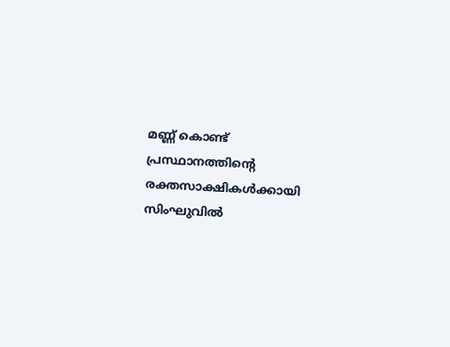മണ്ണ് കൊണ്ട് പ്രസ്ഥാനത്തിന്റെ രക്തസാക്ഷികള്‍ക്കായി സിംഘുവില്‍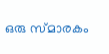ഒരു സ്മാരകം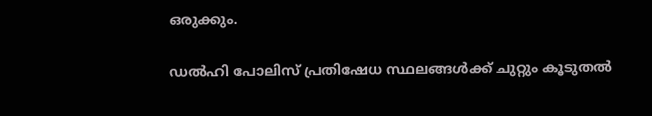ഒരുക്കും.

ഡല്‍ഹി പോലിസ് പ്രതിഷേധ സ്ഥലങ്ങള്‍ക്ക് ചുറ്റും കൂടുതല്‍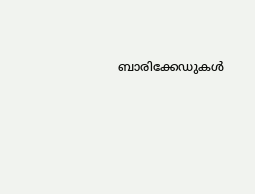ബാരിക്കേഡുകള്‍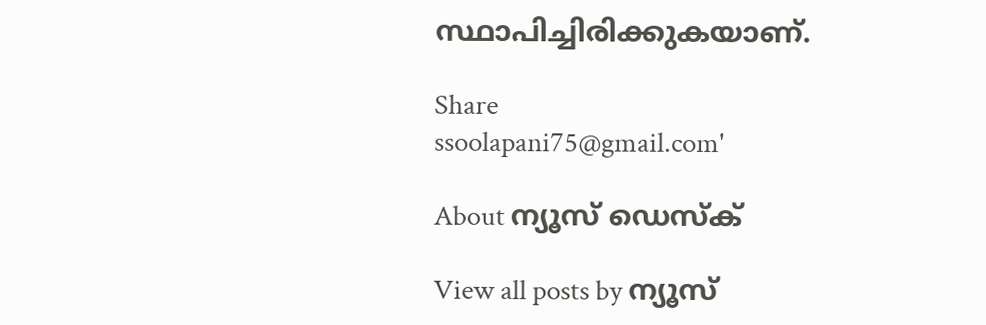സ്ഥാപിച്ചിരിക്കുകയാണ്.

Share
ssoolapani75@gmail.com'

About ന്യൂസ് ഡെസ്ക്

View all posts by ന്യൂസ്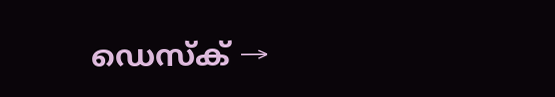ഡെസ്ക് →